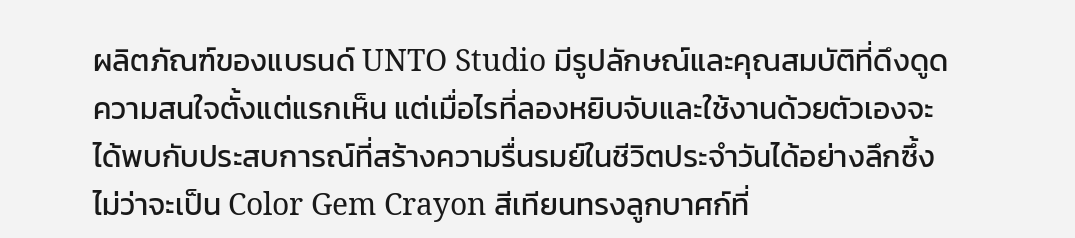ผลิตภัณฑ์ของแบรนด์ UNTO Studio มีรูปลักษณ์และคุณสมบัติที่ดึงดูดความสนใจตั้งแต่แรกเห็น แต่เมื่อไรที่ลองหยิบจับและใช้งานด้วยตัวเองจะได้พบกับประสบการณ์ที่สร้างความรื่นรมย์ในชีวิตประจำวันได้อย่างลึกซึ้ง ไม่ว่าจะเป็น Color Gem Crayon สีเทียนทรงลูกบาศก์ที่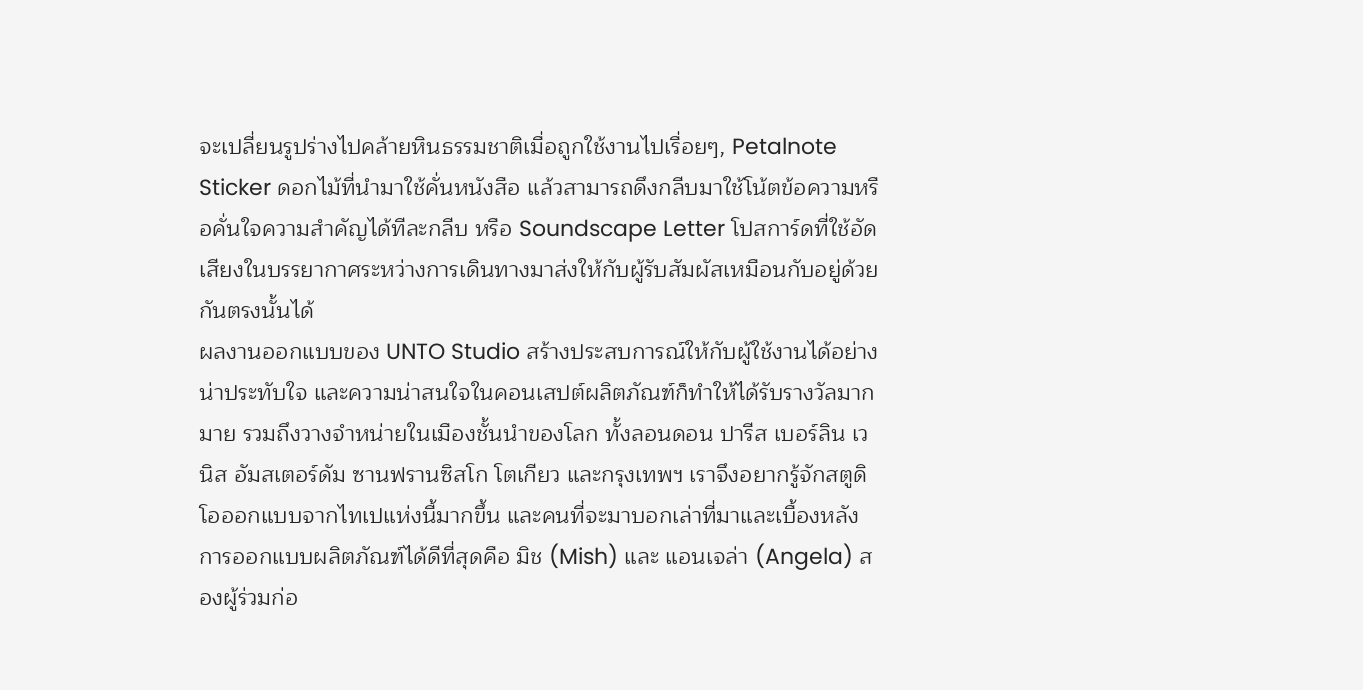จะเปลี่ยนรูปร่างไปคล้ายหินธรรมชาติเมื่อถูกใช้งานไปเรื่อยๆ, Petalnote Sticker ดอกไม้ที่นำมาใช้คั่นหนังสือ แล้วสามารถดึงกลีบมาใช้โน้ตข้อความหรือคั่นใจความสำคัญได้ทีละกลีบ หรือ Soundscape Letter โปสการ์ดที่ใช้อัดเสียงในบรรยากาศระหว่างการเดินทางมาส่งให้กับผู้รับสัมผัสเหมือนกับอยู่ด้วยกันตรงนั้นได้
ผลงานออกแบบของ UNTO Studio สร้างประสบการณ์ให้กับผู้ใช้งานได้อย่างน่าประทับใจ และความน่าสนใจในคอนเสปต์ผลิตภัณฑ์ก็ทำให้ได้รับรางวัลมากมาย รวมถึงวางจำหน่ายในเมืองชั้นนำของโลก ทั้งลอนดอน ปารีส เบอร์ลิน เวนิส อัมสเตอร์ดัม ซานฟรานซิสโก โตเกียว และกรุงเทพฯ เราจึงอยากรู้จักสตูดิโอออกแบบจากไทเปแห่งนี้มากขึ้น และคนที่จะมาบอกเล่าที่มาและเบื้องหลังการออกแบบผลิตภัณฑ์ได้ดีที่สุดคือ มิช (Mish) และ แอนเจล่า (Angela) สองผู้ร่วมก่อ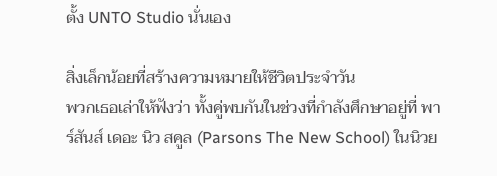ตั้ง UNTO Studio นั่นเอง

สิ่งเล็กน้อยที่สร้างความหมายให้ชีวิตประจำวัน
พวกเธอเล่าให้ฟังว่า ทั้งคู่พบกันในช่วงที่กำลังศึกษาอยู่ที่ พาร์สันส์ เดอะ นิว สคูล (Parsons The New School) ในนิวย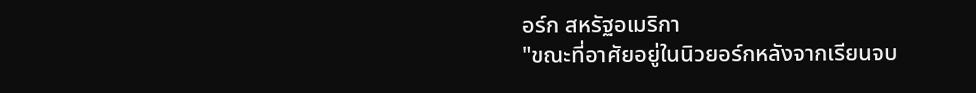อร์ก สหรัฐอเมริกา
"ขณะที่อาศัยอยู่ในนิวยอร์กหลังจากเรียนจบ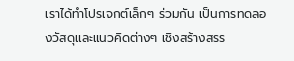เราได้ทำโปรเจกต์เล็กๆ ร่วมกัน เป็นการทดลองวัสดุและแนวคิดต่างๆ เชิงสร้างสรร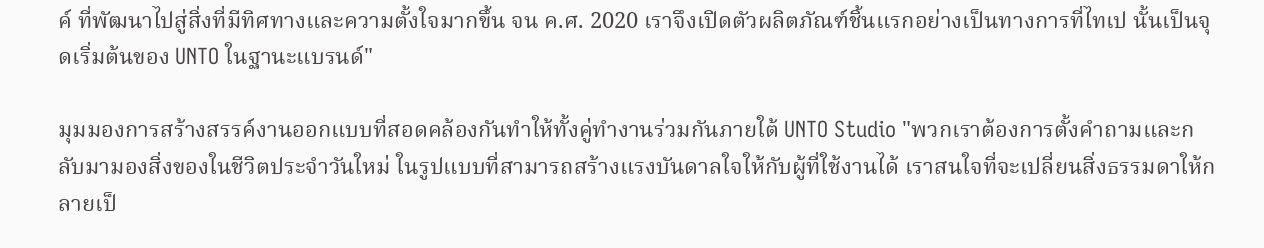ค์ ที่พัฒนาไปสู่สิ่งที่มีทิศทางและความตั้งใจมากขึ้น จน ค.ศ. 2020 เราจึงเปิดตัวผลิตภัณฑ์ชิ้นแรกอย่างเป็นทางการที่ไทเป นั้นเป็นจุดเริ่มต้นของ UNTO ในฐานะแบรนด์"

มุมมองการสร้างสรรค์งานออกแบบที่สอดคล้องกันทำให้ทั้งคู่ทำงานร่วมกันภายใต้ UNTO Studio "พวกเราต้องการตั้งคำถามและกลับมามองสิ่งของในชีวิตประจำวันใหม่ ในรูปแบบที่สามารถสร้างแรงบันดาลใจให้กับผู้ที่ใช้งานได้ เราสนใจที่จะเปลี่ยนสิ่งธรรมดาให้กลายเป็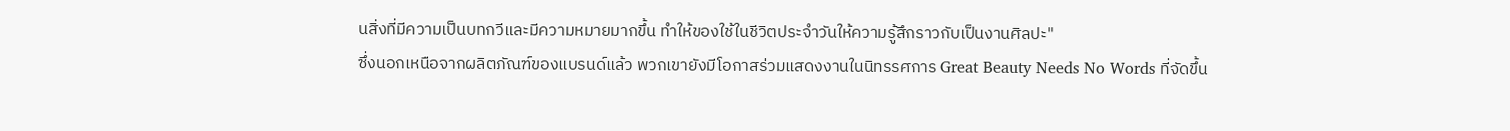นสิ่งที่มีความเป็นบทกวีและมีความหมายมากขึ้น ทำให้ของใช้ในชีวิตประจำวันให้ความรู้สึกราวกับเป็นงานศิลปะ"
ซึ่งนอกเหนือจากผลิตภัณฑ์ของแบรนด์แล้ว พวกเขายังมีโอกาสร่วมแสดงงานในนิทรรศการ Great Beauty Needs No Words ที่จัดขึ้น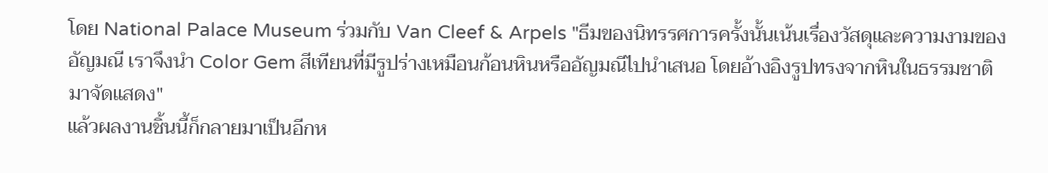โดย National Palace Museum ร่วมกับ Van Cleef & Arpels "ธีมของนิทรรศการครั้งนั้นเน้นเรื่องวัสดุและความงามของอัญมณี เราจึงนำ Color Gem สีเทียนที่มีรูปร่างเหมือนก้อนหินหรืออัญมณีไปนำเสนอ โดยอ้างอิงรูปทรงจากหินในธรรมชาติมาจัดแสดง"
แล้วผลงานชิ้นนี้ก็กลายมาเป็นอีกห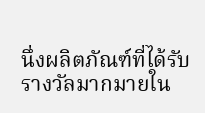นึ่งผลิตภัณฑ์ที่ได้รับรางวัลมากมายใน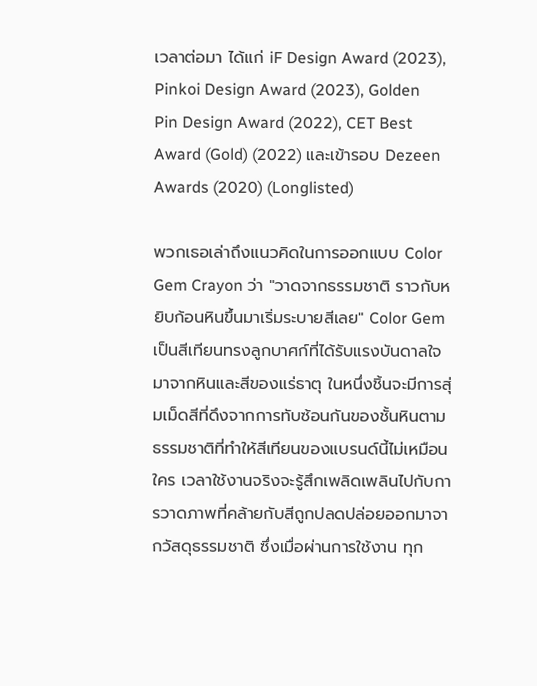เวลาต่อมา ได้แก่ iF Design Award (2023), Pinkoi Design Award (2023), Golden Pin Design Award (2022), CET Best Award (Gold) (2022) และเข้ารอบ Dezeen Awards (2020) (Longlisted)

พวกเธอเล่าถึงแนวคิดในการออกแบบ Color Gem Crayon ว่า "วาดจากธรรมชาติ ราวกับหยิบก้อนหินขึ้นมาเริ่มระบายสีเลย" Color Gem เป็นสีเทียนทรงลูกบาศก์ที่ได้รับแรงบันดาลใจมาจากหินและสีของแร่ธาตุ ในหนึ่งชิ้นจะมีการสุ่มเม็ดสีที่ดึงจากการทับซ้อนกันของชั้นหินตามธรรมชาติที่ทำให้สีเทียนของแบรนด์นี้ไม่เหมือนใคร เวลาใช้งานจริงจะรู้สึกเพลิดเพลินไปกับการวาดภาพที่คล้ายกับสีถูกปลดปล่อยออกมาจากวัสดุธรรมชาติ ซึ่งเมื่อผ่านการใช้งาน ทุก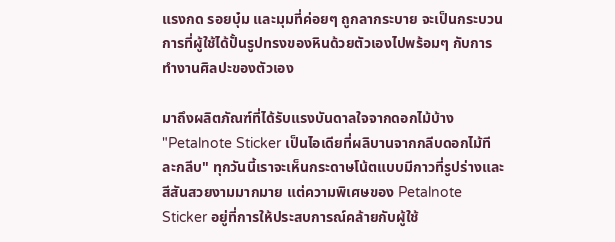แรงกด รอยบุ๋ม และมุมที่ค่อยๆ ถูกลากระบาย จะเป็นกระบวนการที่ผู้ใช้ได้ปั้นรูปทรงของหินด้วยตัวเองไปพร้อมๆ กับการทำงานศิลปะของตัวเอง

มาถึงผลิตภัณฑ์ที่ได้รับแรงบันดาลใจจากดอกไม้บ้าง "Petalnote Sticker เป็นไอเดียที่ผลิบานจากกลีบดอกไม้ทีละกลีบ" ทุกวันนี้เราจะเห็นกระดาษโน้ตแบบมีกาวที่รูปร่างและสีสันสวยงามมากมาย แต่ความพิเศษของ Petalnote Sticker อยู่ที่การให้ประสบการณ์คล้ายกับผู้ใช้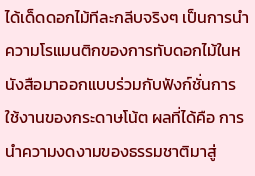ได้เด็ดดอกไม้ทีละกลีบจริงๆ เป็นการนำความโรแมนติกของการทับดอกไม้ในหนังสือมาออกแบบร่วมกับฟังก์ชั่นการใช้งานของกระดาษโน้ต ผลที่ได้คือ การนำความงดงามของธรรมชาติมาสู่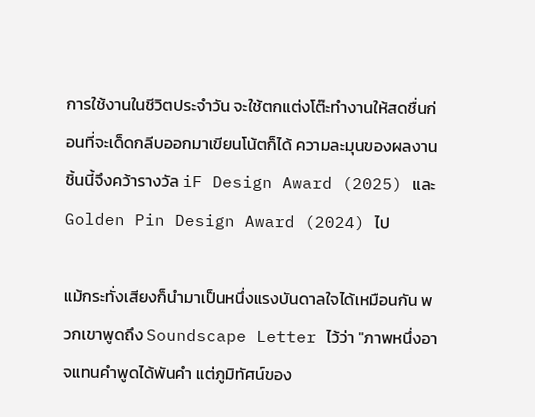การใช้งานในชีวิตประจำวัน จะใช้ตกแต่งโต๊ะทำงานให้สดชื่นก่อนที่จะเด็ดกลีบออกมาเขียนโน้ตก็ได้ ความละมุนของผลงานชิ้นนี้จึงคว้ารางวัล iF Design Award (2025) และ Golden Pin Design Award (2024) ไป

แม้กระทั่งเสียงก็นำมาเป็นหนึ่งแรงบันดาลใจได้เหมือนกัน พวกเขาพูดถึง Soundscape Letter ไว้ว่า "ภาพหนึ่งอาจแทนคำพูดได้พันคำ แต่ภูมิทัศน์ของ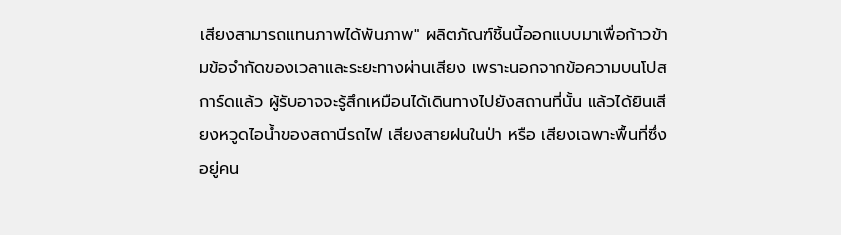เสียงสามารถแทนภาพได้พันภาพ" ผลิตภัณฑ์ชิ้นนี้ออกแบบมาเพื่อก้าวข้ามข้อจำกัดของเวลาและระยะทางผ่านเสียง เพราะนอกจากข้อความบนโปสการ์ดแล้ว ผู้รับอาจจะรู้สึกเหมือนได้เดินทางไปยังสถานที่นั้น แล้วได้ยินเสียงหวูดไอน้ำของสถานีรถไฟ เสียงสายฝนในป่า หรือ เสียงเฉพาะพื้นที่ซึ่งอยู่คน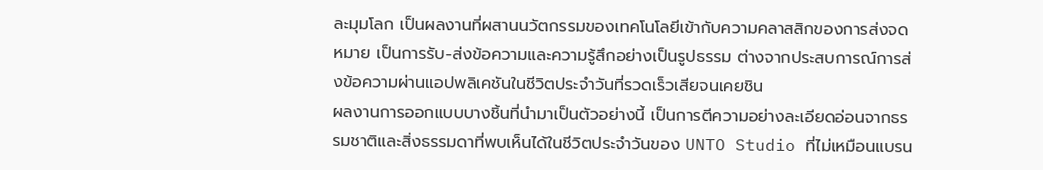ละมุมโลก เป็นผลงานที่ผสานนวัตกรรมของเทคโนโลยีเข้ากับความคลาสสิกของการส่งจดหมาย เป็นการรับ-ส่งข้อความและความรู้สึกอย่างเป็นรูปธรรม ต่างจากประสบการณ์การส่งข้อความผ่านแอปพลิเคชันในชีวิตประจำวันที่รวดเร็วเสียจนเคยชิน
ผลงานการออกแบบบางชิ้นที่นำมาเป็นตัวอย่างนี้ เป็นการตีความอย่างละเอียดอ่อนจากธรรมชาติและสิ่งธรรมดาที่พบเห็นได้ในชีวิตประจำวันของ UNTO Studio ที่ไม่เหมือนแบรน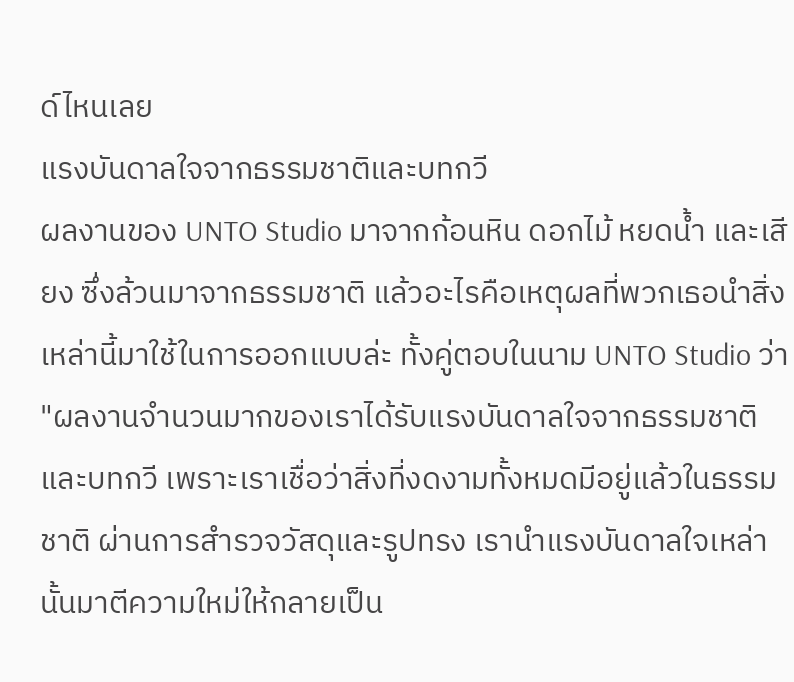ด์ไหนเลย
แรงบันดาลใจจากธรรมชาติและบทกวี
ผลงานของ UNTO Studio มาจากก้อนหิน ดอกไม้ หยดน้ำ และเสียง ซึ่งล้วนมาจากธรรมชาติ แล้วอะไรคือเหตุผลที่พวกเธอนำสิ่งเหล่านี้มาใช้ในการออกแบบล่ะ ทั้งคู่ตอบในนาม UNTO Studio ว่า "ผลงานจำนวนมากของเราได้รับแรงบันดาลใจจากธรรมชาติและบทกวี เพราะเราเชื่อว่าสิ่งที่งดงามทั้งหมดมีอยู่แล้วในธรรมชาติ ผ่านการสำรวจวัสดุและรูปทรง เรานำแรงบันดาลใจเหล่านั้นมาตีความใหม่ให้กลายเป็น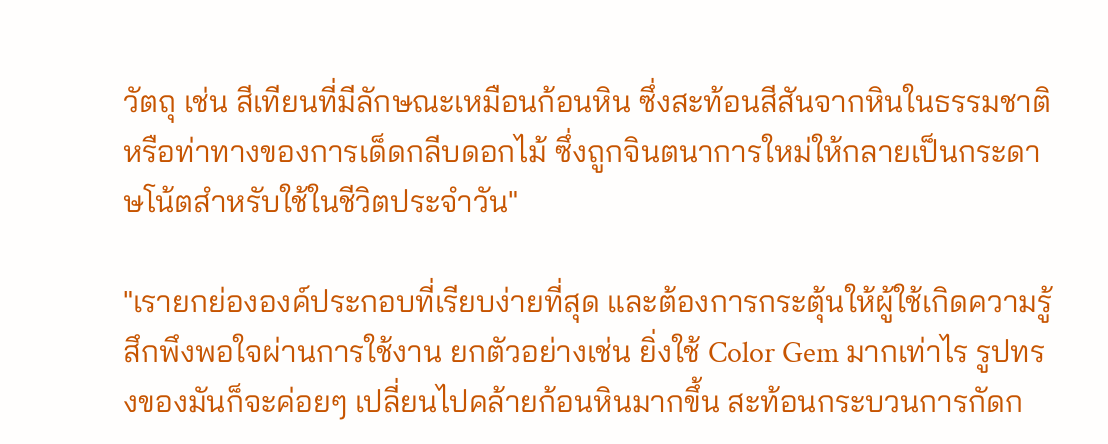วัตถุ เช่น สีเทียนที่มีลักษณะเหมือนก้อนหิน ซึ่งสะท้อนสีสันจากหินในธรรมชาติ หรือท่าทางของการเด็ดกลีบดอกไม้ ซึ่งถูกจินตนาการใหม่ให้กลายเป็นกระดาษโน้ตสำหรับใช้ในชีวิตประจำวัน"

"เรายกย่ององค์ประกอบที่เรียบง่ายที่สุด และต้องการกระตุ้นให้ผู้ใช้เกิดความรู้สึกพึงพอใจผ่านการใช้งาน ยกตัวอย่างเช่น ยิ่งใช้ Color Gem มากเท่าไร รูปทรงของมันก็จะค่อยๆ เปลี่ยนไปคล้ายก้อนหินมากขึ้น สะท้อนกระบวนการกัดก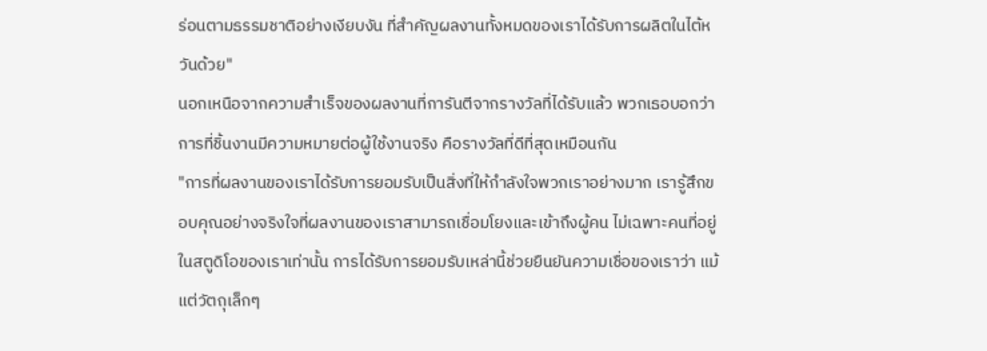ร่อนตามธรรมชาติอย่างเงียบงัน ที่สำคัญผลงานทั้งหมดของเราได้รับการผลิตในไต้หวันด้วย"
นอกเหนือจากความสำเร็จของผลงานที่การันตีจากรางวัลที่ได้รับแล้ว พวกเธอบอกว่า การที่ชิ้นงานมีความหมายต่อผู้ใช้งานจริง คือรางวัลที่ดีที่สุดเหมือนกัน
"การที่ผลงานของเราได้รับการยอมรับเป็นสิ่งที่ให้กำลังใจพวกเราอย่างมาก เรารู้สึกขอบคุณอย่างจริงใจที่ผลงานของเราสามารถเชื่อมโยงและเข้าถึงผู้คน ไม่เฉพาะคนที่อยู่ในสตูดิโอของเราเท่านั้น การได้รับการยอมรับเหล่านี้ช่วยยืนยันความเชื่อของเราว่า แม้แต่วัตถุเล็กๆ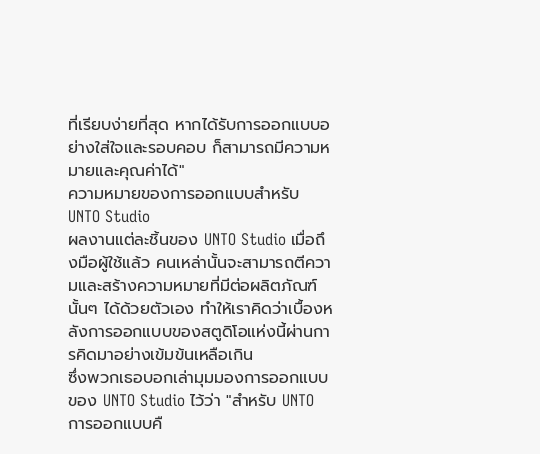ที่เรียบง่ายที่สุด หากได้รับการออกแบบอย่างใส่ใจและรอบคอบ ก็สามารถมีความหมายและคุณค่าได้"
ความหมายของการออกแบบสำหรับ UNTO Studio
ผลงานแต่ละชิ้นของ UNTO Studio เมื่อถึงมือผู้ใช้แล้ว คนเหล่านั้นจะสามารถตีความและสร้างความหมายที่มีต่อผลิตภัณฑ์นั้นๆ ได้ด้วยตัวเอง ทำให้เราคิดว่าเบื้องหลังการออกแบบของสตูดิโอแห่งนี้ผ่านการคิดมาอย่างเข้มข้นเหลือเกิน
ซึ่งพวกเธอบอกเล่ามุมมองการออกแบบของ UNTO Studio ไว้ว่า "สำหรับ UNTO การออกแบบคื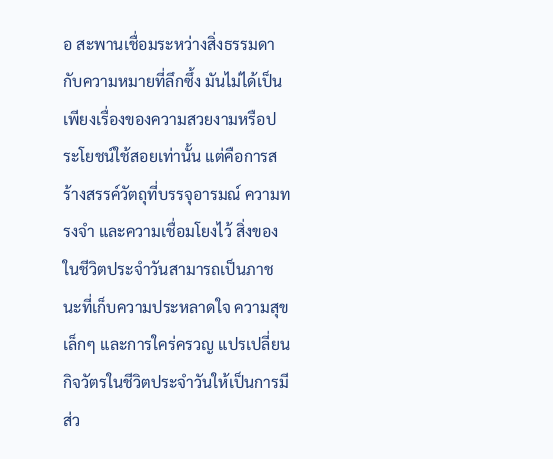อ สะพานเชื่อมระหว่างสิ่งธรรมดากับความหมายที่ลึกซึ้ง มันไม่ได้เป็นเพียงเรื่องของความสวยงามหรือประโยชน์ใช้สอยเท่านั้น แต่คือการสร้างสรรค์วัตถุที่บรรจุอารมณ์ ความทรงจำ และความเชื่อมโยงไว้ สิ่งของในชีวิตประจำวันสามารถเป็นภาชนะที่เก็บความประหลาดใจ ความสุขเล็กๆ และการใคร่ครวญ แปรเปลี่ยนกิจวัตรในชีวิตประจำวันให้เป็นการมีส่ว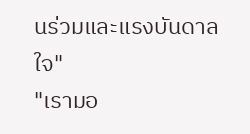นร่วมและแรงบันดาลใจ"
"เรามอ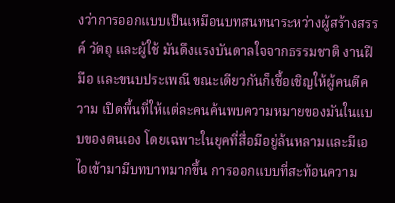งว่าการออกแบบเป็นเหมือนบทสนทนาระหว่างผู้สร้างสรรค์ วัตถุ และผู้ใช้ มันดึงแรงบันดาลใจจากธรรมชาติ งานฝีมือ และขนบประเพณี ขณะเดียวกันก็เชื้อเชิญให้ผู้คนตีความ เปิดพื้นที่ให้แต่ละคนค้นพบความหมายของมันในแบบของตนเอง โดยเฉพาะในยุคที่สื่อมีอยู่ล้นหลามและมีเอไอเข้ามามีบทบาทมากขึ้น การออกแบบที่สะท้อนความ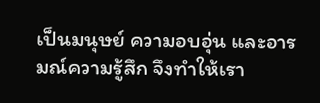เป็นมนุษย์ ความอบอุ่น และอารมณ์ความรู้สึก จึงทำให้เรา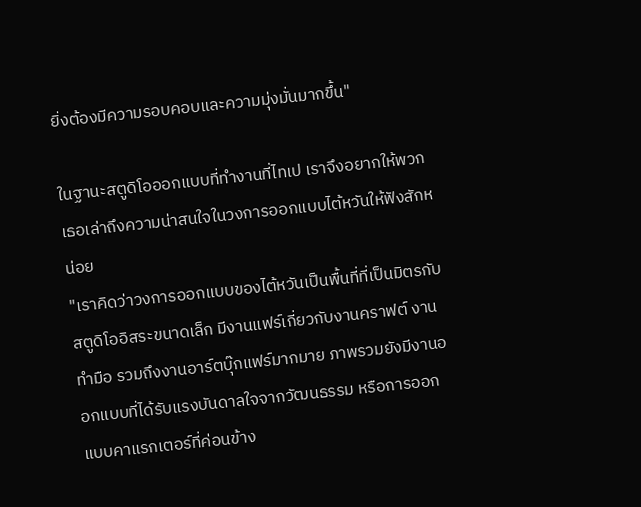ยิ่งต้องมีความรอบคอบและความมุ่งมั่นมากขึ้น"

ในฐานะสตูดิโอออกแบบที่ทำงานที่ไทเป เราจึงอยากให้พวกเธอเล่าถึงความน่าสนใจในวงการออกแบบไต้หวันให้ฟังสักหน่อย
"เราคิดว่าวงการออกแบบของไต้หวันเป็นพื้นที่ที่เป็นมิตรกับสตูดิโออิสระขนาดเล็ก มีงานแฟร์เกี่ยวกับงานคราฟต์ งานทำมือ รวมถึงงานอาร์ตบุ๊กแฟร์มากมาย ภาพรวมยังมีงานออกแบบที่ได้รับแรงบันดาลใจจากวัฒนธรรม หรือการออกแบบคาแรกเตอร์ที่ค่อนข้าง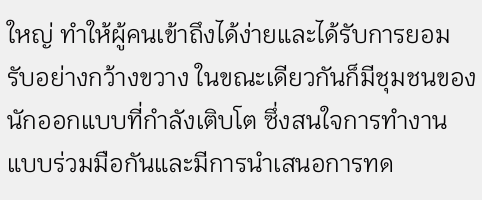ใหญ่ ทำให้ผู้คนเข้าถึงได้ง่ายและได้รับการยอมรับอย่างกว้างขวาง ในขณะเดียวกันก็มีชุมชนของนักออกแบบที่กำลังเติบโต ซึ่งสนใจการทำงานแบบร่วมมือกันและมีการนำเสนอการทด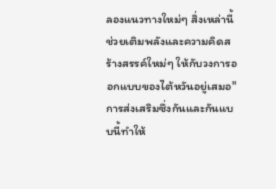ลองแนวทางใหม่ๆ สิ่งเหล่านี้ช่วยเติมพลังและความคิดสร้างสรรค์ใหม่ๆ ให้กับวงการออกแบบของไต้หวันอยู่เสมอ"
การส่งเสริมซึ่งกันและกันแบบนี้ทำให้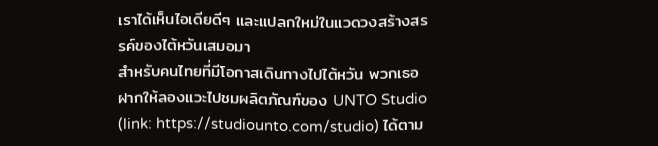เราได้เห็นไอเดียดีๆ และแปลกใหม่ในแวดวงสร้างสรรค์ของไต้หวันเสมอมา
สำหรับคนไทยที่มีโอกาสเดินทางไปไต้หวัน พวกเธอฝากให้ลองแวะไปชมผลิตภัณฑ์ของ UNTO Studio (link: https://studiounto.com/studio) ได้ตาม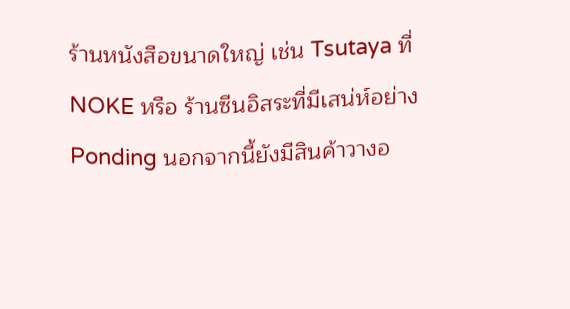ร้านหนังสือขนาดใหญ่ เช่น Tsutaya ที่ NOKE หรือ ร้านซีนอิสระที่มีเสน่ห์อย่าง Ponding นอกจากนี้ยังมีสินค้าวางอ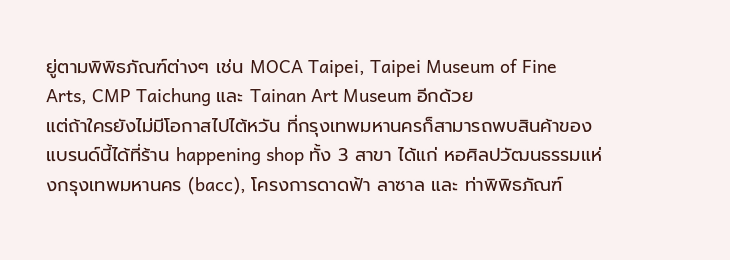ยู่ตามพิพิธภัณฑ์ต่างๆ เช่น MOCA Taipei, Taipei Museum of Fine Arts, CMP Taichung และ Tainan Art Museum อีกด้วย
แต่ถ้าใครยังไม่มีโอกาสไปไต้หวัน ที่กรุงเทพมหานครก็สามารถพบสินค้าของแบรนด์นี้ได้ที่ร้าน happening shop ทั้ง 3 สาขา ได้แก่ หอศิลปวัฒนธรรมแห่งกรุงเทพมหานคร (bacc), โครงการดาดฟ้า ลาซาล และ ท่าพิพิธภัณฑ์